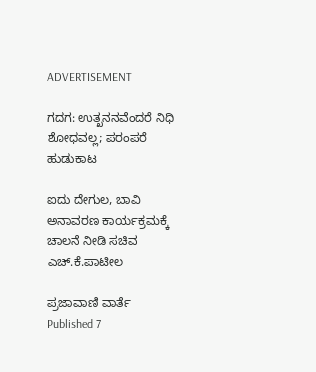ADVERTISEMENT

ಗದಗ: ಉತ್ಖನನವೆಂದರೆ ನಿಧಿ ಶೋಧವಲ್ಲ; ಪರಂಪರೆ ಹುಡುಕಾಟ

ಐದು ದೇಗುಲ, ಬಾವಿ ಅನಾವರಣ ಕಾರ್ಯಕ್ರಮಕ್ಕೆ ಚಾಲನೆ ನೀಡಿ ಸಚಿವ ಎಚ್‌.ಕೆ.ಪಾಟೀಲ

ಪ್ರಜಾವಾಣಿ ವಾರ್ತೆ
Published 7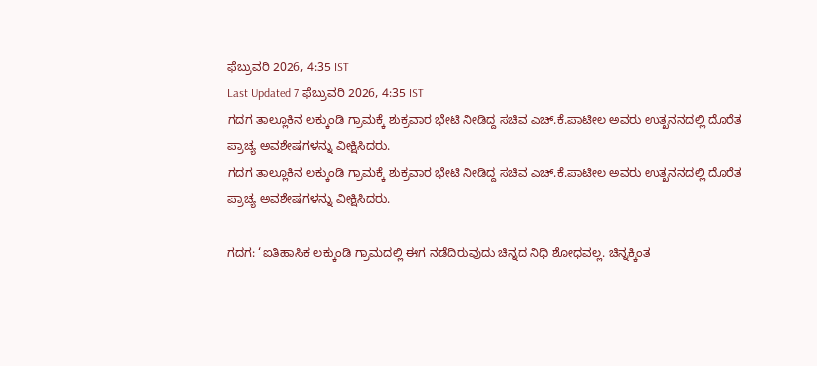ಫೆಬ್ರುವರಿ 2026, 4:35 IST
Last Updated 7 ಫೆಬ್ರುವರಿ 2026, 4:35 IST
ಗದಗ ತಾಲ್ಲೂಕಿನ ಲಕ್ಕುಂಡಿ ಗ್ರಾಮಕ್ಕೆ ಶುಕ್ರವಾರ ಭೇಟಿ ನೀಡಿದ್ದ ಸಚಿವ ಎಚ್‌.ಕೆ.ಪಾಟೀಲ ಅವರು ಉತ್ಖನನದಲ್ಲಿ ದೊರೆತ ಪ್ರಾಚ್ಯ ಅವಶೇಷಗಳನ್ನು ವೀಕ್ಷಿಸಿದರು.
ಗದಗ ತಾಲ್ಲೂಕಿನ ಲಕ್ಕುಂಡಿ ಗ್ರಾಮಕ್ಕೆ ಶುಕ್ರವಾರ ಭೇಟಿ ನೀಡಿದ್ದ ಸಚಿವ ಎಚ್‌.ಕೆ.ಪಾಟೀಲ ಅವರು ಉತ್ಖನನದಲ್ಲಿ ದೊರೆತ ಪ್ರಾಚ್ಯ ಅವಶೇಷಗಳನ್ನು ವೀಕ್ಷಿಸಿದರು.

ಗದಗ: ‘ಐತಿಹಾಸಿಕ ಲಕ್ಕುಂಡಿ ಗ್ರಾಮದಲ್ಲಿ ಈಗ ನಡೆದಿರುವುದು ಚಿನ್ನದ ನಿಧಿ ಶೋಧವಲ್ಲ. ಚಿನ್ನಕ್ಕಿಂತ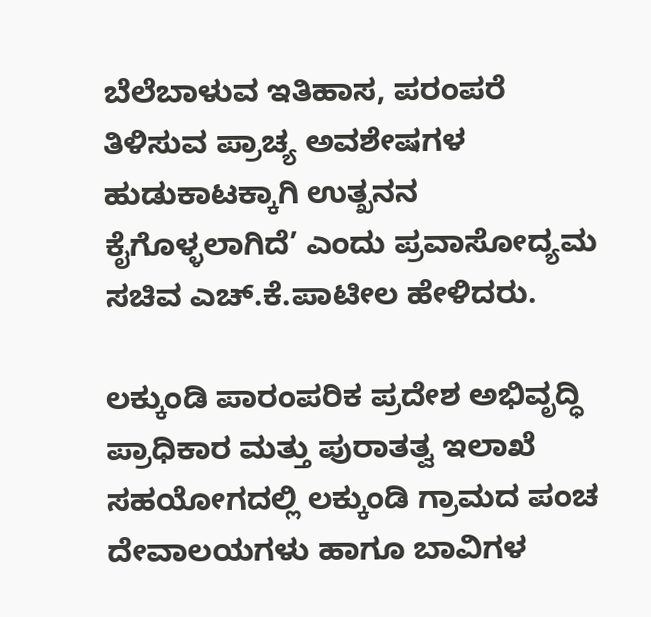ಬೆಲೆಬಾಳುವ ಇತಿಹಾಸ, ಪರಂಪರೆ ತಿಳಿಸುವ ಪ್ರಾಚ್ಯ ಅವಶೇಷಗಳ ಹುಡುಕಾಟಕ್ಕಾಗಿ ಉತ್ಖನನ ಕೈಗೊಳ್ಳಲಾಗಿದೆ’ ಎಂದು ಪ್ರವಾಸೋದ್ಯಮ ಸಚಿವ ಎಚ್‌.ಕೆ.ಪಾಟೀಲ ಹೇಳಿದರು.

ಲಕ್ಕುಂಡಿ ಪಾರಂಪರಿಕ ಪ್ರದೇಶ ಅಭಿವೃದ್ಧಿ ಪ್ರಾಧಿಕಾರ ಮತ್ತು ಪುರಾತತ್ವ ಇಲಾಖೆ ಸಹಯೋಗದಲ್ಲಿ ಲಕ್ಕುಂಡಿ ಗ್ರಾಮದ ಪಂಚ ದೇವಾಲಯಗಳು ಹಾಗೂ ಬಾವಿಗಳ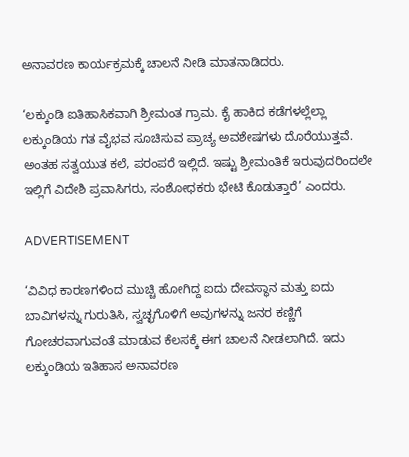ಅನಾವರಣ ಕಾರ್ಯಕ್ರಮಕ್ಕೆ ಚಾಲನೆ ನೀಡಿ ಮಾತನಾಡಿದರು.

‘ಲಕ್ಕುಂಡಿ ಐತಿಹಾಸಿಕವಾಗಿ ಶ್ರೀಮಂತ ಗ್ರಾಮ. ಕೈ ಹಾಕಿದ ಕಡೆಗಳಲ್ಲೆಲ್ಲಾ ಲಕ್ಕುಂಡಿಯ ಗತ ವೈಭವ ಸೂಚಿಸುವ ಪ್ರಾಚ್ಯ ಅವಶೇಷಗಳು ದೊರೆಯುತ್ತವೆ. ಅಂತಹ ಸತ್ವಯುತ ಕಲೆ, ಪರಂಪರೆ ಇಲ್ಲಿದೆ. ಇಷ್ಟು ಶ್ರೀಮಂತಿಕೆ ಇರುವುದರಿಂದಲೇ ಇಲ್ಲಿಗೆ ವಿದೇಶಿ ಪ್ರವಾಸಿಗರು, ಸಂಶೋಧಕರು ಭೇಟಿ ಕೊಡುತ್ತಾರೆ’ ಎಂದರು.

ADVERTISEMENT

‘ವಿವಿಧ ಕಾರಣಗಳಿಂದ ಮುಚ್ಚಿ ಹೋಗಿದ್ದ ಐದು ದೇವಸ್ಥಾನ ಮತ್ತು ಐದು ಬಾವಿಗಳನ್ನು ಗುರುತಿಸಿ, ಸ್ವಚ್ಛಗೊಳಿಗೆ ಅವುಗಳನ್ನು ಜನರ ಕಣ್ಣಿಗೆ ಗೋಚರವಾಗುವಂತೆ ಮಾಡುವ ಕೆಲಸಕ್ಕೆ ಈಗ ಚಾಲನೆ ನೀಡಲಾಗಿದೆ. ಇದು ಲಕ್ಕುಂಡಿಯ ಇತಿಹಾಸ ಅನಾವರಣ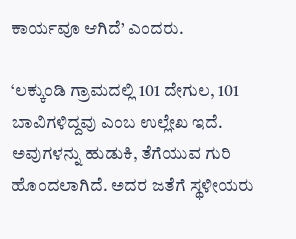ಕಾರ್ಯವೂ ಆಗಿದೆ’ ಎಂದರು.

‘ಲಕ್ಕುಂಡಿ ಗ್ರಾಮದಲ್ಲಿ 101 ದೇಗುಲ, 101 ಬಾವಿಗಳಿದ್ದವು ಎಂಬ ಉಲ್ಲೇಖ ಇದೆ. ಅವುಗಳನ್ನು ಹುಡುಕಿ, ತೆಗೆಯುವ ಗುರಿ ಹೊಂದಲಾಗಿದೆ. ಅದರ ಜತೆಗೆ ಸ್ಥಳೀಯರು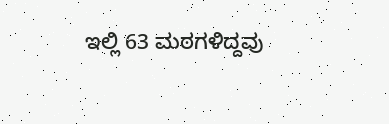ಇಲ್ಲಿ 63 ಮಠಗಳಿದ್ದವು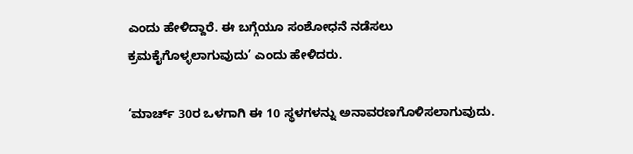ಎಂದು ಹೇಳಿದ್ದಾರೆ. ಈ ಬಗ್ಗೆಯೂ ಸಂಶೋಧನೆ ನಡೆಸಲು ಕ್ರಮಕೈಗೊಳ್ಳಲಾಗುವುದು’ ಎಂದು ಹೇಳಿದರು.

‘ಮಾರ್ಚ್‌ 30ರ ಒಳಗಾಗಿ ಈ 10 ಸ್ಥಳಗಳನ್ನು ಅನಾವರಣಗೊಳಿಸಲಾಗುವುದು.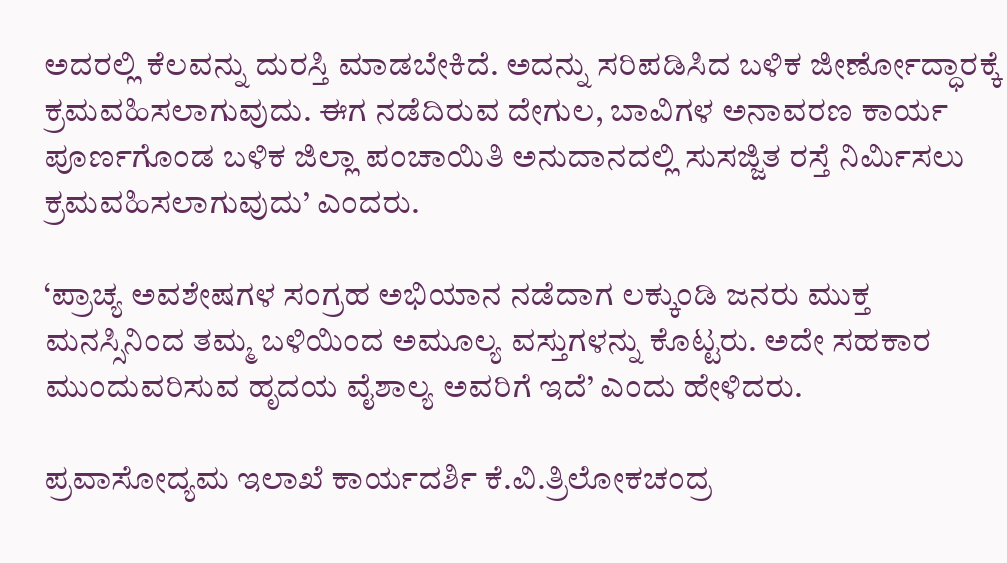ಅದರಲ್ಲಿ ಕೆಲವನ್ನು ದುರಸ್ತಿ ಮಾಡಬೇಕಿದೆ. ಅದನ್ನು ಸರಿಪಡಿಸಿದ ಬಳಿಕ ಜೀರ್ಣೋದ್ಧಾರಕ್ಕೆ ಕ್ರಮವಹಿಸಲಾಗುವುದು. ಈಗ ನಡೆದಿರುವ ದೇಗುಲ, ಬಾವಿಗಳ ಅನಾವರಣ ಕಾರ್ಯ ಪೂರ್ಣಗೊಂಡ ಬಳಿಕ ಜಿಲ್ಲಾ ಪಂಚಾಯಿತಿ ಅನುದಾನದಲ್ಲಿ ಸುಸಜ್ಜಿತ ರಸ್ತೆ ನಿರ್ಮಿಸಲು ಕ್ರಮವಹಿಸಲಾಗುವುದು’ ಎಂದರು.

‘ಪ್ರಾಚ್ಯ ಅವಶೇಷಗಳ ಸಂಗ್ರಹ ಅಭಿಯಾನ ನಡೆದಾಗ ಲಕ್ಕುಂಡಿ ಜನರು ಮುಕ್ತ ಮನಸ್ಸಿನಿಂದ ತಮ್ಮ ಬಳಿಯಿಂದ ಅಮೂಲ್ಯ ವಸ್ತುಗಳನ್ನು ಕೊಟ್ಟರು. ಅದೇ ಸಹಕಾರ ಮುಂದುವರಿಸುವ ಹೃದಯ ವೈಶಾಲ್ಯ ಅವರಿಗೆ ಇದೆ’ ಎಂದು ಹೇಳಿದರು.

ಪ್ರವಾಸೋದ್ಯಮ ಇಲಾಖೆ ಕಾರ್ಯದರ್ಶಿ ಕೆ.ವಿ.ತ್ರಿಲೋಕಚಂದ್ರ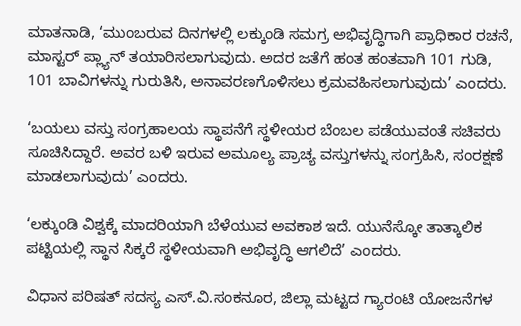ಮಾತನಾಡಿ, ‘ಮುಂಬರುವ ದಿನಗಳಲ್ಲಿ ಲಕ್ಕುಂಡಿ ಸಮಗ್ರ ಅಭಿವೃದ್ಧಿಗಾಗಿ ಪ್ರಾಧಿಕಾರ ರಚನೆ, ಮಾಸ್ಟರ್‌ ಪ್ಲ್ಯಾನ್‌ ತಯಾರಿಸಲಾಗುವುದು. ಅದರ ಜತೆಗೆ ಹಂತ ಹಂತವಾಗಿ 101 ಗುಡಿ, 101 ಬಾವಿಗಳನ್ನು ಗುರುತಿಸಿ, ಅನಾವರಣಗೊಳಿಸಲು ಕ್ರಮವಹಿಸಲಾಗುವುದು’ ಎಂದರು.

‘ಬಯಲು ವಸ್ತು ಸಂಗ್ರಹಾಲಯ ಸ್ಥಾಪನೆಗೆ ಸ್ಥಳೀಯರ ಬೆಂಬಲ ಪಡೆಯುವಂತೆ ಸಚಿವರು ಸೂಚಿಸಿದ್ದಾರೆ. ಅವರ ಬಳಿ ಇರುವ ಅಮೂಲ್ಯ ಪ್ರಾಚ್ಯ ವಸ್ತುಗಳನ್ನು ಸಂಗ್ರಹಿಸಿ, ಸಂರಕ್ಷಣೆ ಮಾಡಲಾಗುವುದು’ ಎಂದರು.

‘ಲಕ್ಕುಂಡಿ ವಿಶ್ವಕ್ಕೆ ಮಾದರಿಯಾಗಿ ಬೆಳೆಯುವ ಅವಕಾಶ ಇದೆ. ಯುನೆಸ್ಕೋ ತಾತ್ಕಾಲಿಕ ಪಟ್ಟಿಯಲ್ಲಿ ಸ್ಥಾನ ಸಿಕ್ಕರೆ ಸ್ಥಳೀಯವಾಗಿ ಅಭಿವೃದ್ಧಿ ಆಗಲಿದೆ’ ಎಂದರು.

ವಿಧಾನ ಪರಿಷತ್ ಸದಸ್ಯ ಎಸ್.ವಿ.ಸಂಕನೂರ, ಜಿಲ್ಲಾ ಮಟ್ಟದ ಗ್ಯಾರಂಟಿ ಯೋಜನೆಗಳ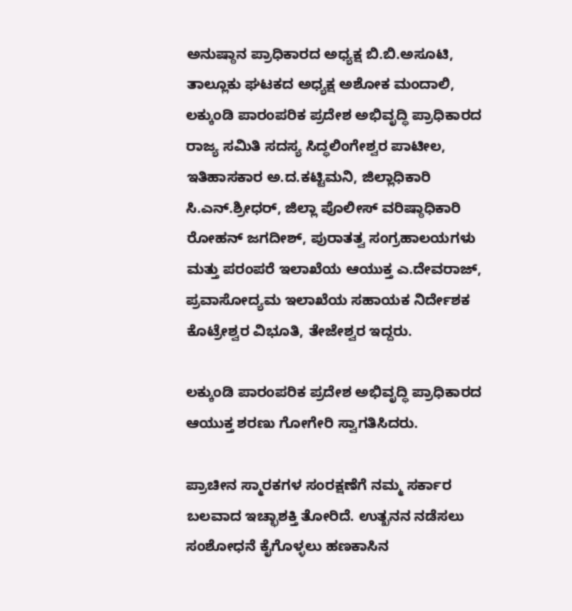ಅನುಷ್ಠಾನ ಪ್ರಾಧಿಕಾರದ ಅಧ್ಯಕ್ಷ ಬಿ.ಬಿ.ಅಸೂಟಿ, ತಾಲ್ಲೂಕು ಘಟಕದ ಅಧ್ಯಕ್ಷ ಅಶೋಕ ಮಂದಾಲಿ, ಲಕ್ಕುಂಡಿ ಪಾರಂಪರಿಕ ಪ್ರದೇಶ ಅಭಿವೃದ್ಧಿ ಪ್ರಾಧಿಕಾರದ ರಾಜ್ಯ ಸಮಿತಿ ಸದಸ್ಯ ಸಿದ್ಧಲಿಂಗೇಶ್ವರ ಪಾಟೀಲ, ಇತಿಹಾಸಕಾರ ಅ.ದ.ಕಟ್ಟಿಮನಿ, ಜಿಲ್ಲಾಧಿಕಾರಿ ಸಿ.ಎನ್.ಶ್ರೀಧರ್, ಜಿಲ್ಲಾ ಪೊಲೀಸ್‌ ವರಿಷ್ಠಾಧಿಕಾರಿ ರೋಹನ್ ಜಗದೀಶ್, ಪುರಾತತ್ವ ಸಂಗ್ರಹಾಲಯಗಳು ಮತ್ತು ಪರಂಪರೆ ಇಲಾಖೆಯ ಆಯುಕ್ತ ಎ.ದೇವರಾಜ್, ಪ್ರವಾಸೋದ್ಯಮ ಇಲಾಖೆಯ ಸಹಾಯಕ ನಿರ್ದೇಶಕ ಕೊಟ್ರೇಶ್ವರ ವಿಭೂತಿ, ತೇಜೇಶ್ವರ ಇದ್ದರು.

ಲಕ್ಕುಂಡಿ ಪಾರಂಪರಿಕ ಪ್ರದೇಶ ಅಭಿವೃದ್ಧಿ ಪ್ರಾಧಿಕಾರದ ಆಯುಕ್ತ ಶರಣು ಗೋಗೇರಿ ಸ್ವಾಗತಿಸಿದರು.

ಪ್ರಾಚೀನ ಸ್ಮಾರಕಗಳ ಸಂರಕ್ಷಣೆಗೆ ನಮ್ಮ ಸರ್ಕಾರ ಬಲವಾದ ಇಚ್ಛಾಶಕ್ತಿ ತೋರಿದೆ. ಉತ್ಖನನ ನಡೆಸಲು ಸಂಶೋಧನೆ ಕೈಗೊಳ್ಳಲು ಹಣಕಾಸಿನ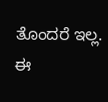ತೊಂದರೆ ಇಲ್ಲ. ಈ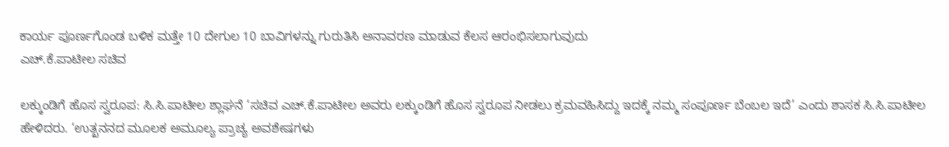ಕಾರ್ಯ ಪೂರ್ಣಗೊಂಡ ಬಳಿಕ ಮತ್ತೇ 10 ದೇಗುಲ 10 ಬಾವಿಗಳನ್ನು ಗುರುತಿಸಿ ಅನಾವರಣ ಮಾಡುವ ಕೆಲಸ ಆರಂಭಿಸಲಾಗುವುದು
ಎಚ್‌.ಕೆ.ಪಾಟೀಲ ಸಚಿವ

ಲಕ್ಕುಂಡಿಗೆ ಹೊಸ ಸ್ವರೂಪ: ಸಿ.ಸಿ.ಪಾಟೀಲ ಶ್ಲಾಘನೆ ‘ಸಚಿವ ಎಚ್‌.ಕೆ.ಪಾಟೀಲ ಅವರು ಲಕ್ಕುಂಡಿಗೆ ಹೊಸ ಸ್ವರೂಪ ನೀಡಲು ಕ್ರಮವಹಿಸಿದ್ದು ಇದಕ್ಕೆ ನಮ್ಮ ಸಂಪೂರ್ಣ ಬೆಂಬಲ ಇದೆ’ ಎಂದು ಶಾಸಕ ಸಿ.ಸಿ.ಪಾಟೀಲ ಹೇಳಿದರು. ‘ಉತ್ಖನನದ ಮೂಲಕ ಅಮೂಲ್ಯ ಪ್ರಾಚ್ಯ ಅವಶೇಷಗಳು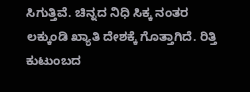ಸಿಗುತ್ತಿವೆ. ಚಿನ್ನದ ನಿಧಿ ಸಿಕ್ಕ ನಂತರ ಲಕ್ಕುಂಡಿ ಖ್ಯಾತಿ ದೇಶಕ್ಕೆ ಗೊತ್ತಾಗಿದೆ. ರಿತ್ತಿ ಕುಟುಂಬದ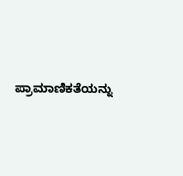ಪ್ರಾಮಾಣಿಕತೆಯನ್ನು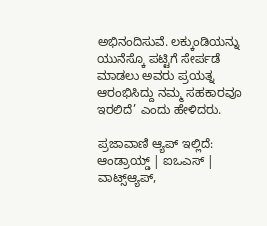ಅಭಿನಂದಿಸುವೆ. ಲಕ್ಕುಂಡಿಯನ್ನು ಯುನೆಸ್ಕೊ ಪಟ್ಟಿಗೆ ಸೇರ್ಪಡೆ ಮಾಡಲು ಅವರು ಪ್ರಯತ್ನ ಆರಂಭಿಸಿದ್ದು ನಮ್ಮ ಸಹಕಾರವೂ ಇರಲಿದೆ’ ಎಂದು ಹೇಳಿದರು.

ಪ್ರಜಾವಾಣಿ ಆ್ಯಪ್ ಇಲ್ಲಿದೆ: ಆಂಡ್ರಾಯ್ಡ್ | ಐಒಎಸ್ | ವಾಟ್ಸ್ಆ್ಯಪ್,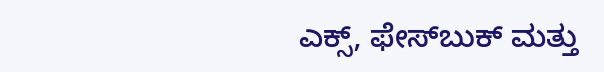ಎಕ್ಸ್, ಫೇಸ್‌ಬುಕ್ ಮತ್ತು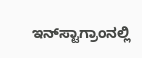ಇನ್‌ಸ್ಟಾಗ್ರಾಂನಲ್ಲಿ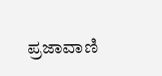ಪ್ರಜಾವಾಣಿ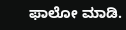ಫಾಲೋ ಮಾಡಿ.